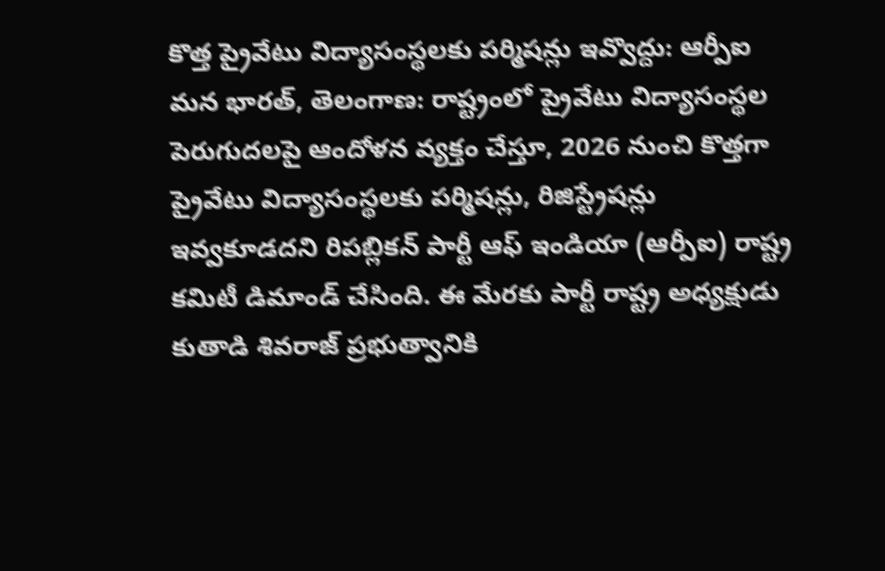కొత్త ప్రైవేటు విద్యాసంస్థలకు పర్మిషన్లు ఇవ్వొద్దు: ఆర్పీఐ
మన భారత్, తెలంగాణ: రాష్ట్రంలో ప్రైవేటు విద్యాసంస్థల పెరుగుదలపై ఆందోళన వ్యక్తం చేస్తూ, 2026 నుంచి కొత్తగా ప్రైవేటు విద్యాసంస్థలకు పర్మిషన్లు, రిజిస్ట్రేషన్లు ఇవ్వకూడదని రిపబ్లికన్ పార్టీ ఆఫ్ ఇండియా (ఆర్పీఐ) రాష్ట్ర కమిటీ డిమాండ్ చేసింది. ఈ మేరకు పార్టీ రాష్ట్ర అధ్యక్షుడు కుతాడి శివరాజ్ ప్రభుత్వానికి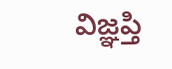విజ్ఞప్తి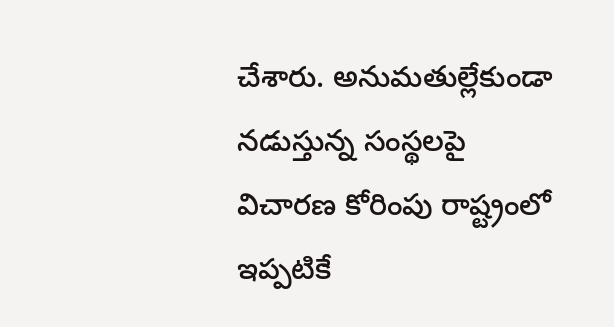చేశారు. అనుమతుల్లేకుండా నడుస్తున్న సంస్థలపై విచారణ కోరింపు రాష్ట్రంలో ఇప్పటికే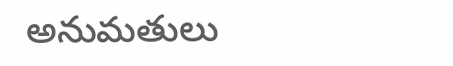అనుమతులు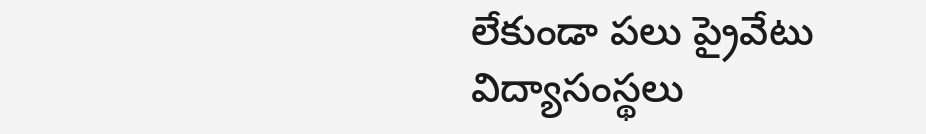లేకుండా పలు ప్రైవేటు విద్యాసంస్థలు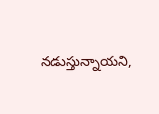నడుస్తున్నాయని,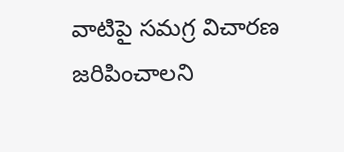వాటిపై సమగ్ర విచారణ జరిపించాలని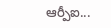ఆర్పీఐ...